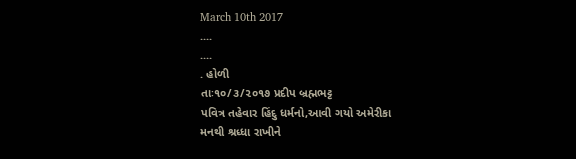March 10th 2017
....
....
. હોળી
તાઃ૧૦/૩/૨૦૧૭ પ્રદીપ બ્રહ્મભટ્ટ
પવિત્ર તહેવાર હિંદુ ધર્મનો,આવી ગયો અમેરીકા
મનથી શ્રધ્ધા રાખીને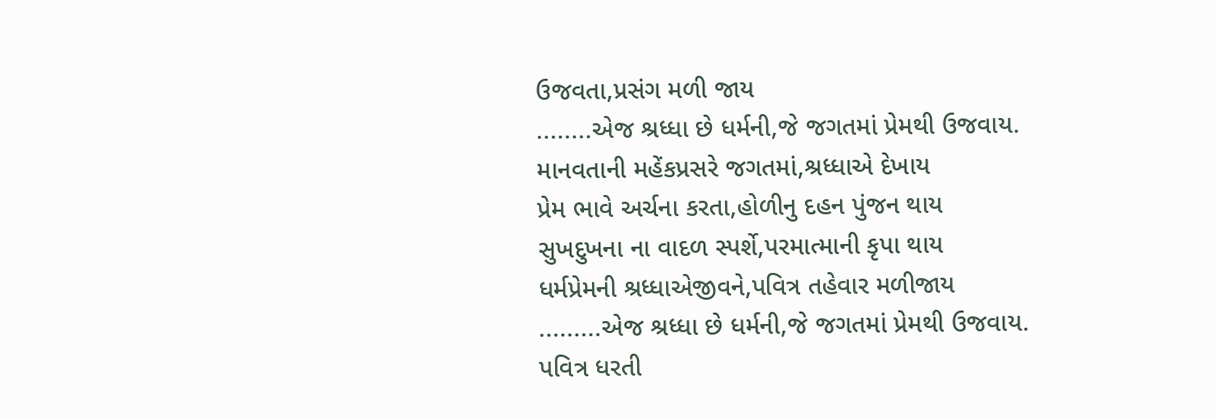ઉજવતા,પ્રસંગ મળી જાય
........એજ શ્રધ્ધા છે ધર્મની,જે જગતમાં પ્રેમથી ઉજવાય.
માનવતાની મહેંકપ્રસરે જગતમાં,શ્રધ્ધાએ દેખાય
પ્રેમ ભાવે અર્ચના કરતા,હોળીનુ દહન પુંજન થાય
સુખદુખના ના વાદળ સ્પર્શે,પરમાત્માની કૃપા થાય
ધર્મપ્રેમની શ્રધ્ધાએજીવને,પવિત્ર તહેવાર મળીજાય
.........એજ શ્રધ્ધા છે ધર્મની,જે જગતમાં પ્રેમથી ઉજવાય.
પવિત્ર ધરતી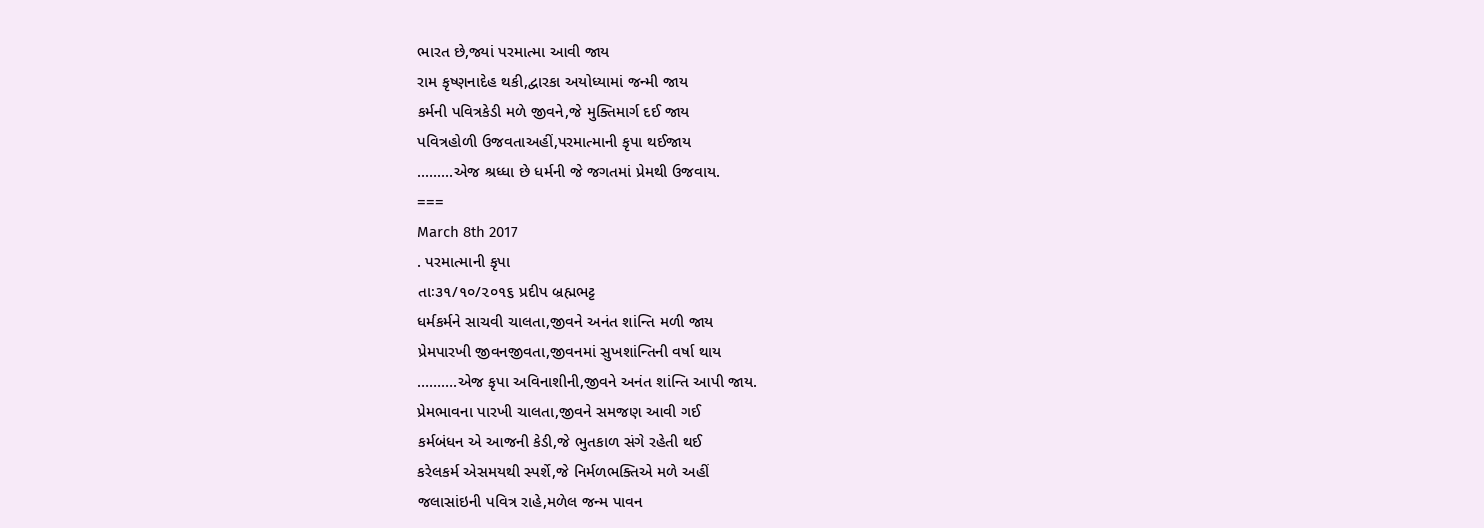ભારત છે,જ્યાં પરમાત્મા આવી જાય
રામ કૃષ્ણનાદેહ થકી,દ્વારકા અયોધ્યામાં જન્મી જાય
કર્મની પવિત્રકેડી મળે જીવને,જે મુક્તિમાર્ગ દઈ જાય
પવિત્રહોળી ઉજવતાઅહીં,પરમાત્માની કૃપા થઈજાય
.........એજ શ્રધ્ધા છે ધર્મની જે જગતમાં પ્રેમથી ઉજવાય.
===
March 8th 2017
. પરમાત્માની કૃપા
તાઃ૩૧/૧૦/૨૦૧૬ પ્રદીપ બ્રહ્મભટ્ટ
ધર્મકર્મને સાચવી ચાલતા,જીવને અનંત શાંન્તિ મળી જાય
પ્રેમપારખી જીવનજીવતા,જીવનમાં સુખશાંન્તિની વર્ષા થાય
……….એજ કૃપા અવિનાશીની,જીવને અનંત શાંન્તિ આપી જાય.
પ્રેમભાવના પારખી ચાલતા,જીવને સમજણ આવી ગઈ
કર્મબંધન એ આજની કેડી,જે ભુતકાળ સંગે રહેતી થઈ
કરેલકર્મ એસમયથી સ્પર્શે,જે નિર્મળભક્તિએ મળે અહીં
જલાસાંઇની પવિત્ર રાહે,મળેલ જન્મ પાવન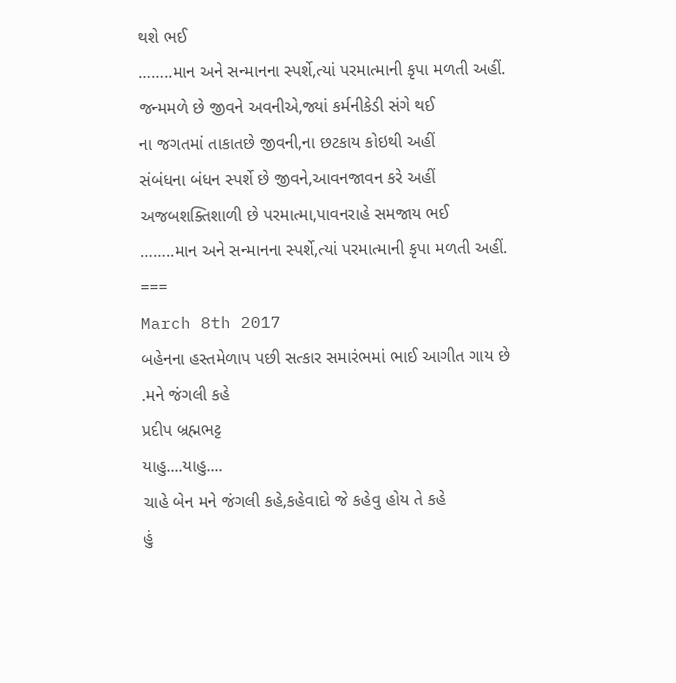થશે ભઈ
……..માન અને સન્માનના સ્પર્શે,ત્યાં પરમાત્માની કૃપા મળતી અહીં.
જન્મમળે છે જીવને અવનીએ,જ્યાં કર્મનીકેડી સંગે થઈ
ના જગતમાં તાકાતછે જીવની,ના છટકાય કોઇથી અહીં
સંબંધના બંધન સ્પર્શે છે જીવને,આવનજાવન કરે અહીં
અજબશક્તિશાળી છે પરમાત્મા,પાવનરાહે સમજાય ભઈ
……..માન અને સન્માનના સ્પર્શે,ત્યાં પરમાત્માની કૃપા મળતી અહીં.
===
March 8th 2017
બહેનના હસ્તમેળાપ પછી સત્કાર સમારંભમાં ભાઈ આગીત ગાય છે
.મને જંગલી કહે
પ્રદીપ બ્રહ્મભટ્ટ
યાહુ....યાહુ....
ચાહે બેન મને જંગલી કહે,કહેવાદો જે કહેવુ હોય તે કહે
હું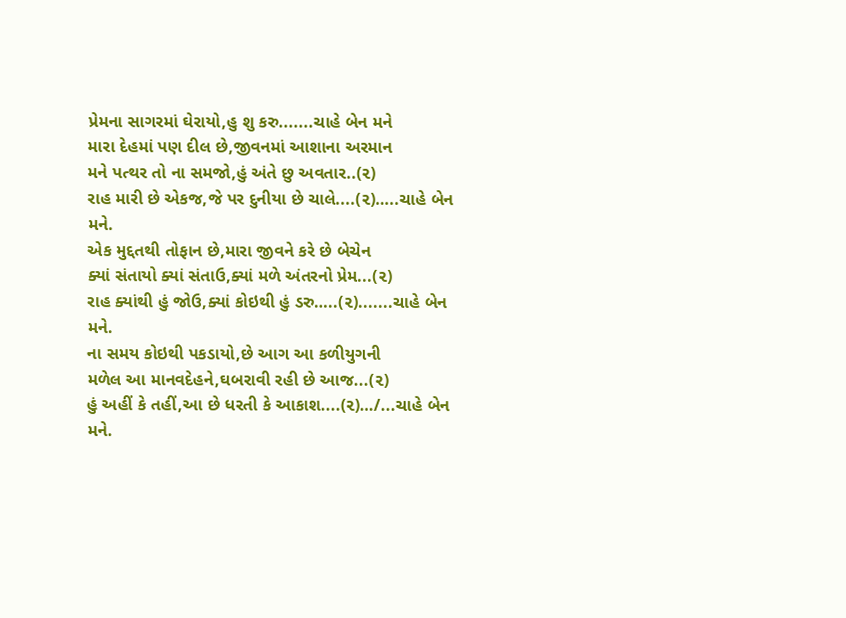પ્રેમના સાગરમાં ઘેરાયો,હુ શુ કરુ.......ચાહે બેન મને
મારા દેહમાં પણ દીલ છે,જીવનમાં આશાના અરમાન
મને પત્થર તો ના સમજો,હું અંતે છુ અવતાર..(૨)
રાહ મારી છે એકજ,જે પર દુનીયા છે ચાલે....(૨)…..ચાહે બેન મને.
એક મુદ્દતથી તોફાન છે,મારા જીવને કરે છે બેચેન
ક્યાં સંતાયો ક્યાં સંતાઉ,ક્યાં મળે અંતરનો પ્રેમ...(૨)
રાહ ક્યાંથી હું જોઉ,ક્યાં કોઇથી હું ડરુ…..(૨).......ચાહે બેન મને.
ના સમય કોઇથી પકડાયો,છે આગ આ કળીયુગની
મળેલ આ માનવદેહને,ઘબરાવી રહી છે આજ...(૨)
હું અહીં કે તહીં,આ છે ધરતી કે આકાશ....(૨)…/...ચાહે બેન મને.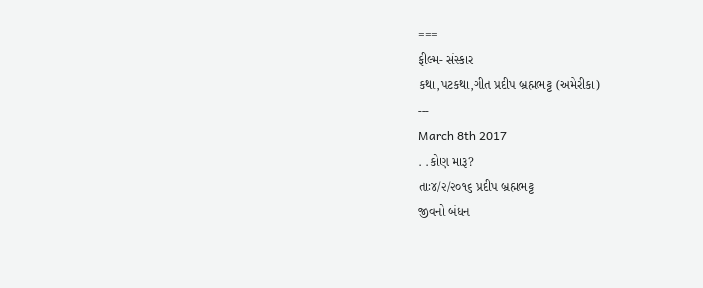===
ફીલ્મ- સંસ્કાર
કથા,પટકથા,ગીત પ્રદીપ બ્રહ્મભટ્ટ (અમેરીકા)
---
March 8th 2017
. .કોણ મારૂ?
તાઃ૪/૨/૨૦૧૬ પ્રદીપ બ્રહ્મભટ્ટ
જીવનો બંધન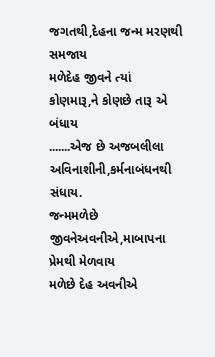જગતથી,દેહના જન્મ મરણથી સમજાય
મળેદેહ જીવને ત્યાં કોણમારૂ,ને કોણછે તારૂ એ બંધાય
.......એજ છે અજબલીલા અવિનાશીની,કર્મનાબંધનથી સંધાય.
જન્મમળેછે જીવનેઅવનીએ,માબાપના પ્રેમથી મેળવાય
મળેછે દેહ અવનીએ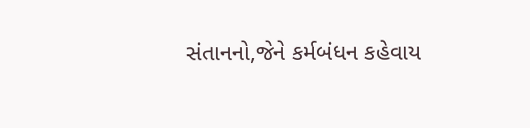સંતાનનો,જેને કર્મબંધન કહેવાય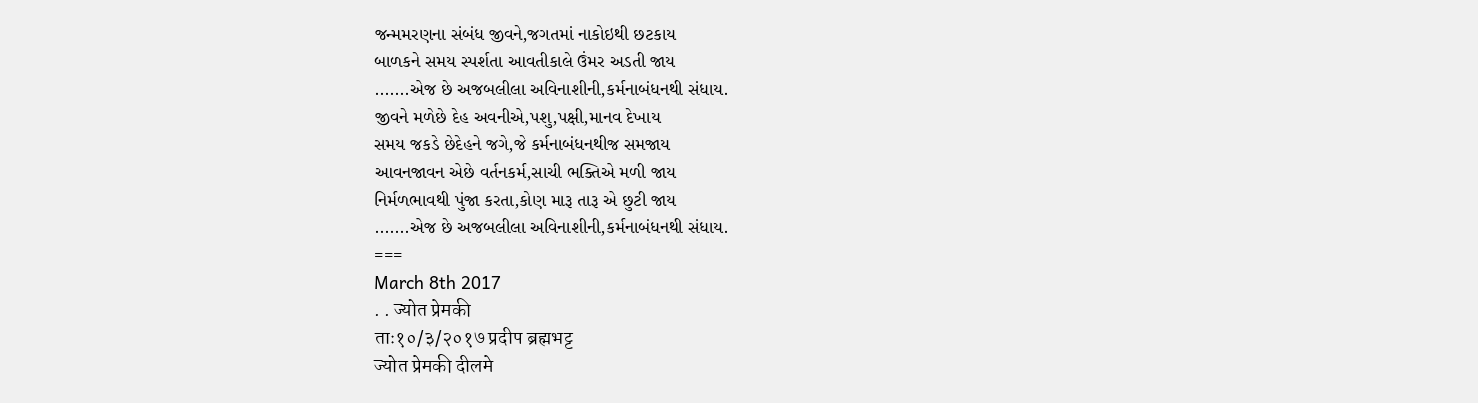જન્મમરણના સંબંધ જીવને,જગતમાં નાકોઇથી છટકાય
બાળકને સમય સ્પર્શતા આવતીકાલે ઉંમર અડતી જાય
.......એજ છે અજબલીલા અવિનાશીની,કર્મનાબંધનથી સંધાય.
જીવને મળેછે દેહ અવનીએ,પશુ,પક્ષી,માનવ દેખાય
સમય જકડે છેદેહને જગે,જે કર્મનાબંધનથીજ સમજાય
આવનજાવન એછે વર્તનકર્મ,સાચી ભક્તિએ મળી જાય
નિર્મળભાવથી પુંજા કરતા,કોણ મારૂ તારૂ એ છુટી જાય
.......એજ છે અજબલીલા અવિનાશીની,કર્મનાબંધનથી સંધાય.
===
March 8th 2017
. . ज्योत प्रेमकी
ताः१०/३/२०१७ प्रदीप ब्रह्मभट्ट
ज्योत प्रेमकी दीलमे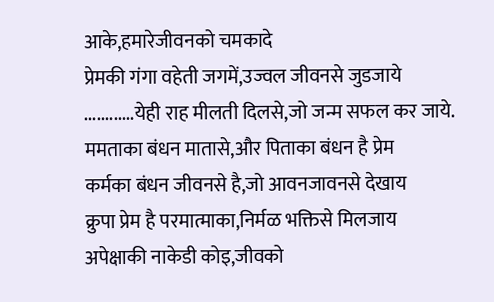आके,हमारेजीवनको चमकादे
प्रेमकी गंगा वहेती जगमें,उज्वल जीवनसे जुडजाये
............येही राह मीलती दिलसे,जो जन्म सफल कर जाये.
ममताका बंधन मातासे,और पिताका बंधन है प्रेम
कर्मका बंधन जीवनसे है,जो आवनजावनसे देखाय
क्रुपा प्रेम है परमात्माका,निर्मळ भक्तिसे मिलजाय
अपेक्षाकी नाकेडी कोइ,जीवको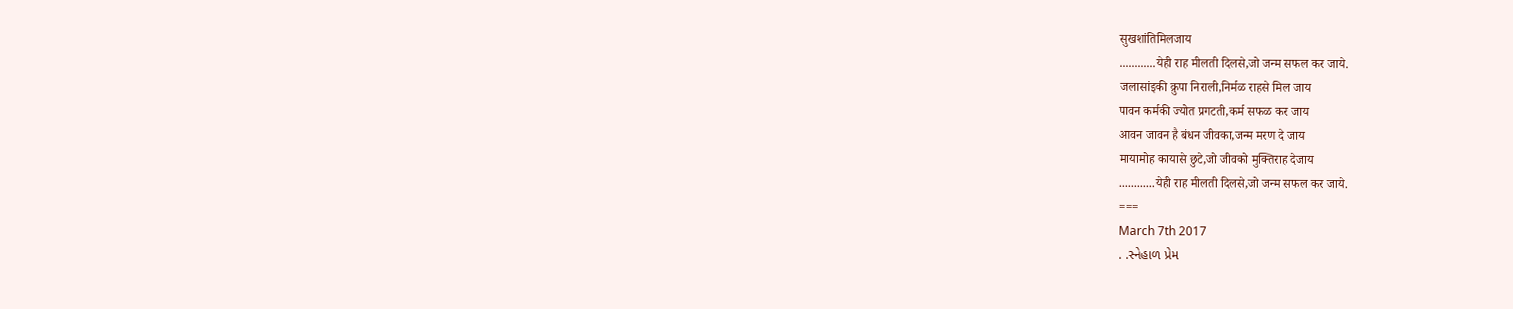सुखशांतिमिलजाय
............येही राह मीलती दिलसे,जो जन्म सफल कर जाये.
जलासांइकी क्रुपा निराली,निर्मळ राहसे मिल जाय
पावन कर्मकी ज्योत प्रगटती,कर्म सफळ कर जाय
आवन जावन है बंधन जीवका,जन्म मरण दे जाय
मायामोह कायासे छुटे,जो जीवको मुक्तिराह देजाय
............येही राह मीलती दिलसे,जो जन्म सफल कर जाये.
===
March 7th 2017
. .સ્નેહાળ પ્રેમ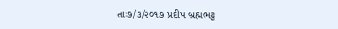તાઃ૭/૩/૨૦૧૭ પ્રદીપ બ્રહ્મભટ્ટ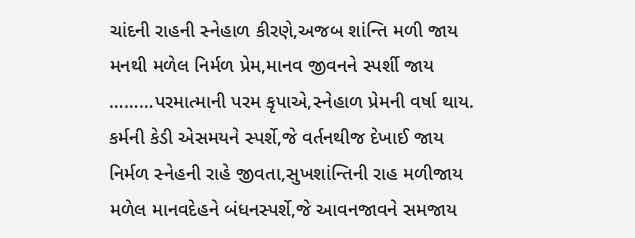ચાંદની રાહની સ્નેહાળ કીરણે,અજબ શાંન્તિ મળી જાય
મનથી મળેલ નિર્મળ પ્રેમ,માનવ જીવનને સ્પર્શી જાય
………પરમાત્માની પરમ કૃપાએ,સ્નેહાળ પ્રેમની વર્ષા થાય.
કર્મની કેડી એસમયને સ્પર્શે,જે વર્તનથીજ દેખાઈ જાય
નિર્મળ સ્નેહની રાહે જીવતા,સુખશાંન્તિની રાહ મળીજાય
મળેલ માનવદેહને બંધનસ્પર્શે,જે આવનજાવને સમજાય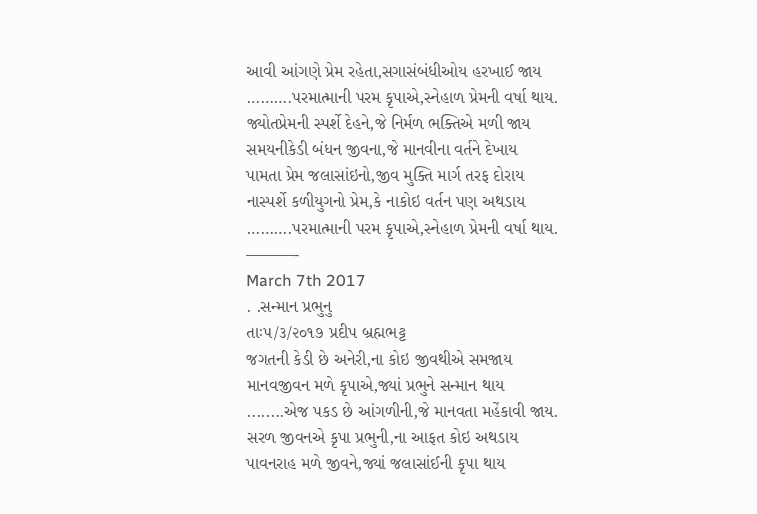આવી આંગણે પ્રેમ રહેતા,સગાસંબંધીઓય હરખાઈ જાય
……….પરમાત્માની પરમ કૃપાએ,સ્નેહાળ પ્રેમની વર્ષા થાય.
જ્યોતપ્રેમની સ્પર્શે દેહને,જે નિર્મળ ભક્તિએ મળી જાય
સમયનીકેડી બંધન જીવના,જે માનવીના વર્તને દેખાય
પામતા પ્રેમ જલાસાંઇનો,જીવ મુક્તિ માર્ગ તરફ દોરાય
નાસ્પર્શે કળીયુગનો પ્રેમ,કે નાકોઇ વર્તન પણ અથડાય
……….પરમાત્માની પરમ કૃપાએ,સ્નેહાળ પ્રેમની વર્ષા થાય.
———-
March 7th 2017
. .સન્માન પ્રભુનુ
તાઃ૫/૩/૨૦૧૭ પ્રદીપ બ્રહ્મભટ્ટ
જગતની કેડી છે અનેરી,ના કોઇ જીવથીએ સમજાય
માનવજીવન મળે કૃપાએ,જ્યાં પ્રભુને સન્માન થાય
........એજ પકડ છે આંગળીની,જે માનવતા મહેંકાવી જાય.
સરળ જીવનએ કૃપા પ્રભુની,ના આફત કોઇ અથડાય
પાવનરાહ મળે જીવને,જ્યાં જલાસાંઈની કૃપા થાય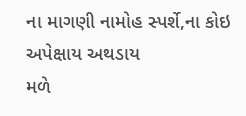ના માગણી નામોહ સ્પર્શે,ના કોઇ અપેક્ષાય અથડાય
મળે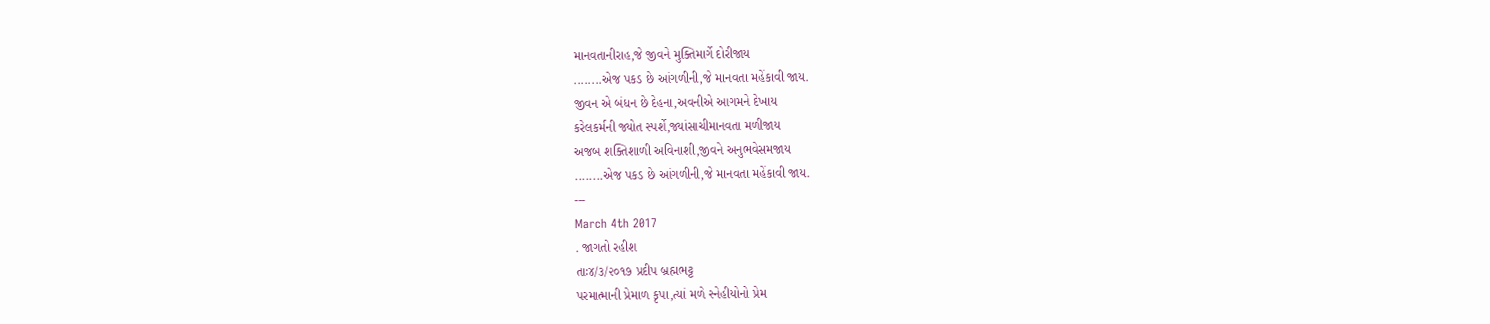માનવતાનીરાહ,જે જીવને મુક્તિમાર્ગે દોરીજાય
........એજ પકડ છે આંગળીની,જે માનવતા મહેંકાવી જાય.
જીવન એ બંધન છે દેહના,અવનીએ આગમને દેખાય
કરેલકર્મની જ્યોત સ્પર્શે,જ્યાંસાચીમાનવતા મળીજાય
અજબ શક્તિશાળી અવિનાશી,જીવને અનુભવેસમજાય
........એજ પકડ છે આંગળીની,જે માનવતા મહેંકાવી જાય.
---
March 4th 2017
. જાગતો રહીશ
તાઃ૪/૩/૨૦૧૭ પ્રદીપ બ્રહ્મભટ્ટ
પરમાત્માની પ્રેમાળ કૃપા,ત્યાં મળે સ્નેહીયોનો પ્રેમ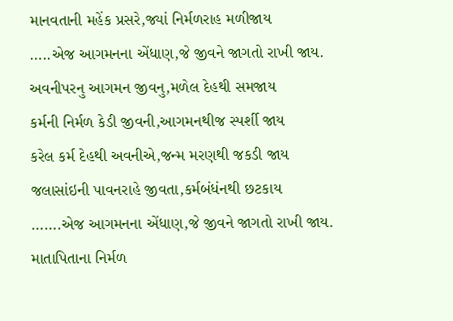માનવતાની મહેંક પ્રસરે,જ્યાં નિર્મળરાહ મળીજાય
…..એજ આગમનના એંધાણ,જે જીવને જાગતો રાખી જાય.
અવનીપરનુ આગમન જીવનુ,મળેલ દેહથી સમજાય
કર્મની નિર્મળ કેડી જીવની,આગમનથીજ સ્પર્શી જાય
કરેલ કર્મ દેહથી અવનીએ,જન્મ મરણથી જકડી જાય
જલાસાંઇની પાવનરાહે જીવતા,કર્મબંધંનથી છટકાય
…….એજ આગમનના એંધાણ,જે જીવને જાગતો રાખી જાય.
માતાપિતાના નિર્મળ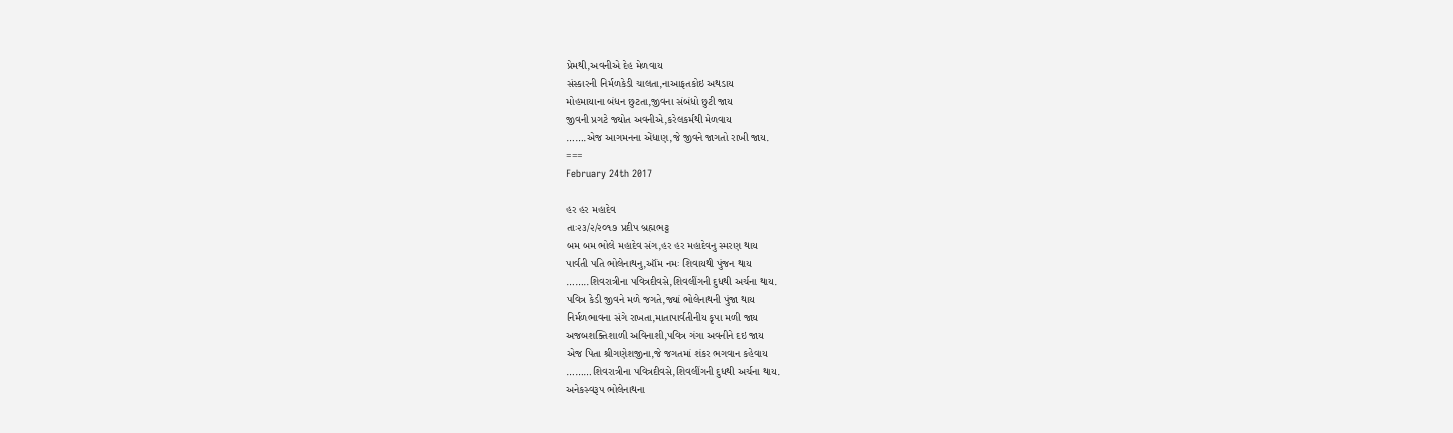પ્રેમથી,અવનીએ દેહ મેળવાય
સંસ્કારની નિર્મળકેડી ચાલતા,નાઆફતકોઇ અથડાય
મોહમાયાના બંધન છુટતા,જીવના સંબંધો છુટી જાય
જીવની પ્રગટે જ્યોત અવનીએ,કરેલકર્મથી મેળવાય
…….એજ આગમનના એંધાણ,જે જીવને જાગતો રાખી જાય.
===
February 24th 2017

હર હર મહાદેવ
તાઃ૨૩/૨/૨૦૧૭ પ્રદીપ બ્રહ્મભટ્ટ
બમ બમ ભોલે મહાદેવ સંગ,હર હર મહાદેવનુ સ્મરણ થાય
પાર્વતી પતિ ભોલેનાથનુ,ઑંમ નમઃ શિવાયથી પુંજન થાય
……..શિવરાત્રીના પવિત્રદીવસે,શિવલીંગની દુધથી અર્ચના થાય.
પવિત્ર કેડી જીવને મળે જગતે,જ્યાં ભોલેનાથની પુંજા થાય
નિર્મળભાવના સંગે રાખતા,માતાપાર્વતીનીય કૃપા મળી જાય
અજબશક્તિશાળી અવિનાશી,પવિત્ર ગંગા અવનીને દઇ જાય
એજ પિતા શ્રીગણેશજીના,જે જગતમાં શંકર ભગવાન કહેવાય
………શિવરાત્રીના પવિત્રદીવસે,શિવલીંગની દુધથી અર્ચના થાય.
અનેકસ્વરૂપ ભોલેનાથના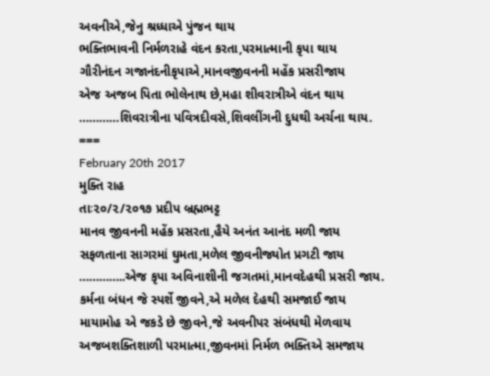અવનીએ,જેનુ શ્રધ્ધાએ પુંજન થાય
ભક્તિભાવની નિર્મળરાહે વંદન કરતા,પરમાત્માની કૃપા થાય
ગૌરીનંદન ગજાનંદનીકૃપાએ,માનવજીવનની મહેંક પ્રસરીજાય
એજ અજબ પિતા ભોલેનાથ છે,મહા શીવરાત્રીએ વંદન થાય
…………શિવરાત્રીના પવિત્રદીવસે,શિવલીંગની દુધથી અર્ચના થાય.
===
February 20th 2017
મુક્તિ રાહ
તાઃ૨૦/૨/૨૦૧૭ પ્રદીપ બ્રહ્મભટ્ટ
માનવ જીવનની મહેંક પ્રસરતા,હૈયે અનંત આનંદ મળી જાય
સફળતાના સાગરમાં ઘુમતા,મળેલ જીવનીજ્યોત પ્રગટી જાય
…………..એજ કૃપા અવિનાશીની જગતમાં,માનવદેહથી પ્રસરી જાય.
કર્મના બંધન જે સ્પર્શે જીવને,એ મળેલ દેહથી સમજાઈ જાય
માયામોહ એ જકડે છે જીવને,જે અવનીપર સંબંધથી મેળવાય
અજબશક્તિશાળી પરમાત્મા,જીવનમાં નિર્મળ ભક્તિએ સમજાય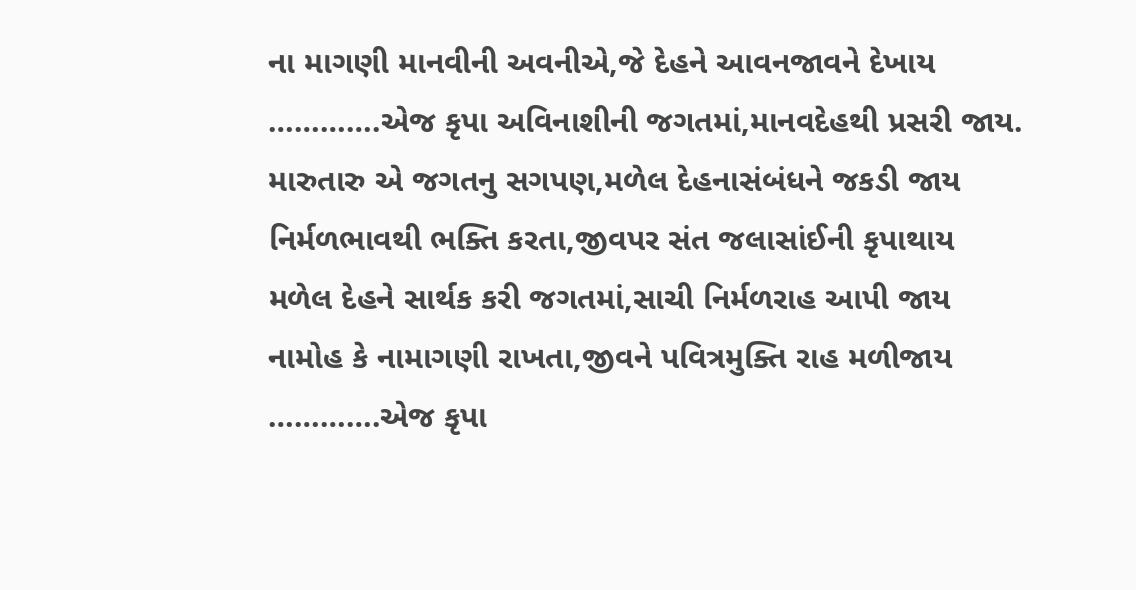ના માગણી માનવીની અવનીએ,જે દેહને આવનજાવને દેખાય
………….એજ કૃપા અવિનાશીની જગતમાં,માનવદેહથી પ્રસરી જાય.
મારુતારુ એ જગતનુ સગપણ,મળેલ દેહનાસંબંધને જકડી જાય
નિર્મળભાવથી ભક્તિ કરતા,જીવપર સંત જલાસાંઈની કૃપાથાય
મળેલ દેહને સાર્થક કરી જગતમાં,સાચી નિર્મળરાહ આપી જાય
નામોહ કે નામાગણી રાખતા,જીવને પવિત્રમુક્તિ રાહ મળીજાય
………….એજ કૃપા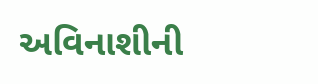અવિનાશીની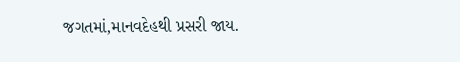જગતમાં,માનવદેહથી પ્રસરી જાય.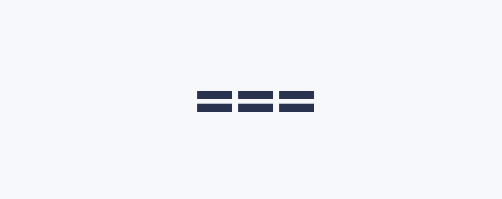===